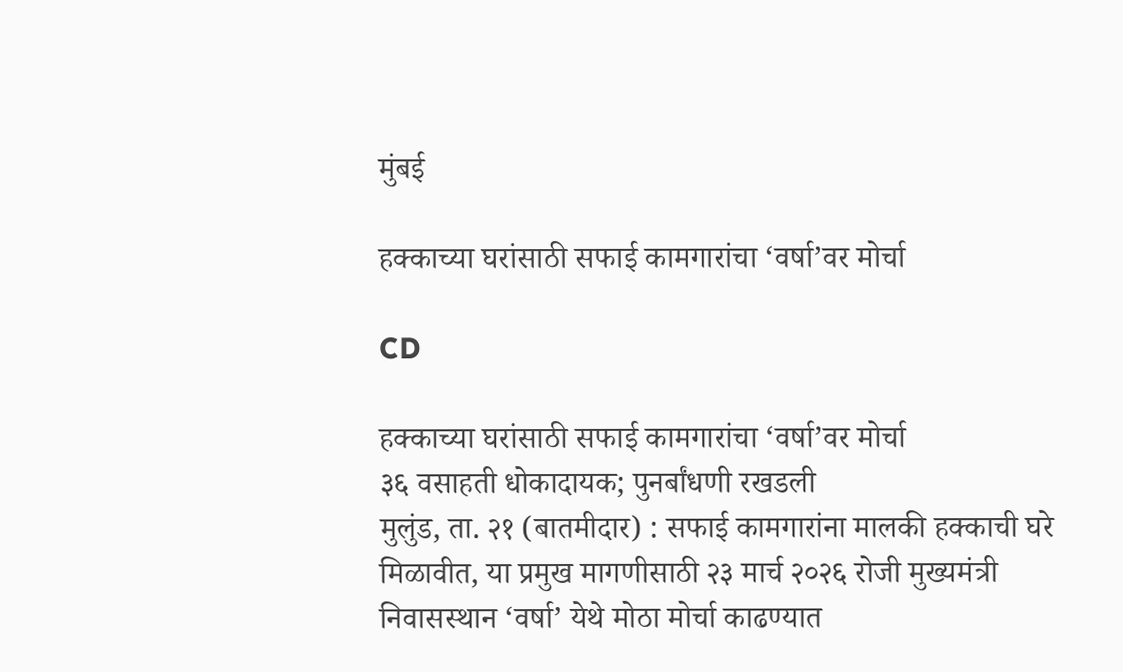मुंबई

हक्काच्या घरांसाठी सफाई कामगारांचा ‘वर्षा’वर मोर्चा

CD

हक्काच्या घरांसाठी सफाई कामगारांचा ‘वर्षा’वर मोर्चा
३६ वसाहती धोकादायक; पुनर्बांधणी रखडली
मुलुंड, ता. २१ (बातमीदार) : सफाई कामगारांना मालकी हक्काची घरे मिळावीत, या प्रमुख मागणीसाठी २३ मार्च २०२६ रोजी मुख्यमंत्री निवासस्थान ‘वर्षा’ येथे मोठा मोर्चा काढण्यात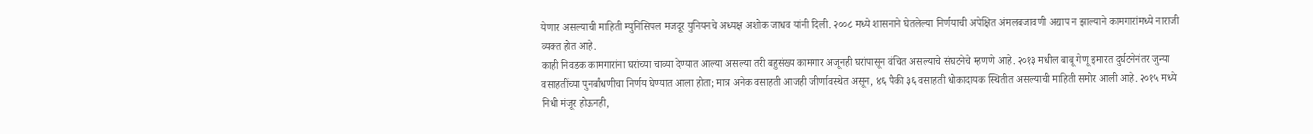येणार असल्याची माहिती म्युनिसिपल मजदूर युनियनचे अध्यक्ष अशोक जाधव यांनी दिली. २००८ मध्ये शासनाने घेतलेल्या निर्णयाची अपेक्षित अंमलबजावणी अद्याप न झाल्याने कामगारांमध्ये नाराजी व्यक्त होत आहे.
काही निवडक कामगारांना घरांच्या चाव्या देण्यात आल्या असल्या तरी बहुसंख्य कामगार अजूनही घरांपासून वंचित असल्याचे संघटनेचे म्हणणे आहे. २०१३ मधील बाबू गेणू इमारत दुर्घटनेनंतर जुन्या वसाहतींच्या पुनर्बांधणीचा निर्णय घेण्यात आला होता; मात्र अनेक वसाहती आजही जीर्णावस्थेत असून, ४६ पैकी ३६ वसाहती धोकादायक स्थितीत असल्याची माहिती समोर आली आहे. २०१५ मध्ये निधी मंजूर होऊनही,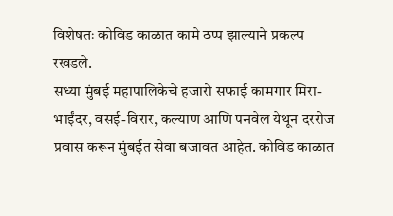विशेषतः कोविड काळात कामे ठप्प झाल्याने प्रकल्प रखडले.
सध्या मुंबई महापालिकेचे हजारो सफाई कामगार मिरा-भाईंदर, वसई-विरार, कल्याण आणि पनवेल येथून दररोज प्रवास करून मुंबईत सेवा बजावत आहेत. कोविड काळात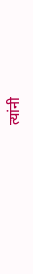त्यांनी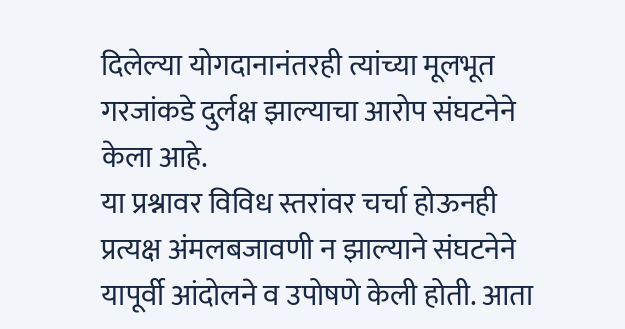दिलेल्या योगदानानंतरही त्यांच्या मूलभूत गरजांकडे दुर्लक्ष झाल्याचा आरोप संघटनेने केला आहे.
या प्रश्नावर विविध स्तरांवर चर्चा होऊनही प्रत्यक्ष अंमलबजावणी न झाल्याने संघटनेने यापूर्वी आंदोलने व उपोषणे केली होती. आता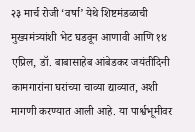२३ मार्च रोजी ‘वर्षा’ येथे शिष्टमंडळाची मुख्यमंत्र्यांशी भेट घडवून आणावी आणि १४ एप्रिल, डॉ. बाबासाहेब आंबेडकर जयंतीदिनी कामगारांना घरांच्या चाव्या द्याव्यात, अशी मागणी करण्यात आली आहे. या पार्श्वभूमीवर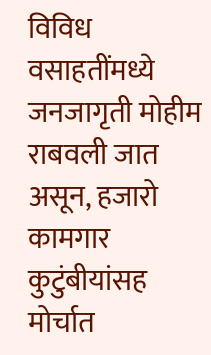विविध वसाहतींमध्ये जनजागृती मोहीम राबवली जात असून, हजारो कामगार कुटुंबीयांसह मोर्चात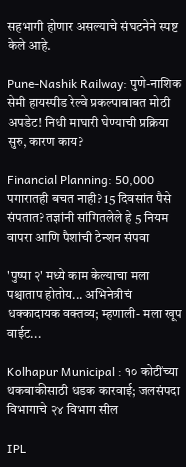सहभागी होणार असल्याचे संघटनेने स्पष्ट केले आहे.

Pune-Nashik Railway: पुणे-नाशिक सेमी हायस्पीड रेल्वे प्रकल्पाबाबत मोठी अपडेट! निधी माघारी घेण्याची प्रक्रिया सुरु, कारण काय?

Financial Planning: 50,000 पगारातही बचत नाही? 15 दिवसांत पैसे संपतात? तज्ञांनी सांगितलेले हे 5 नियम वापरा आणि पैशांची टेन्शन संपवा

'पुष्पा २' मध्ये काम केल्याचा मला पश्चाताप होतोय... अभिनेत्रीचं धक्कादायक वक्तव्य; म्हणाली- मला खूप वाईट...

Kolhapur Municipal : १० कोटींच्या थकबाकीसाठी धडक कारवाई; जलसंपदा विभागाचे २४ विभाग सील

IPL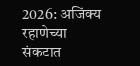2026: अजिंक्य रहाणेच्या संकटात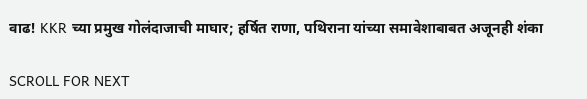वाढ! KKR च्या प्रमुख गोलंदाजाची माघार; हर्षित राणा, पथिराना यांच्या समावेशाबाबत अजूनही शंका

SCROLL FOR NEXT